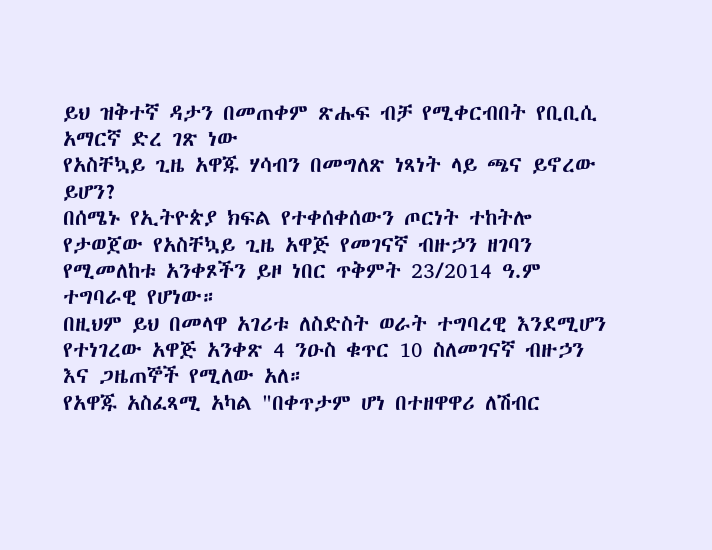ይህ ዝቅተኛ ዳታን በመጠቀም ጽሑፍ ብቻ የሚቀርብበት የቢቢሲ አማርኛ ድረ ገጽ ነው
የአስቸኳይ ጊዜ አዋጁ ሃሳብን በመግለጽ ነጻነት ላይ ጫና ይኖረው ይሆን?
በሰሜኑ የኢትዮጵያ ክፍል የተቀሰቀሰውን ጦርነት ተከትሎ የታወጀው የአስቸኳይ ጊዜ አዋጅ የመገናኛ ብዙኃን ዘገባን የሚመለከቱ አንቀጾችን ይዞ ነበር ጥቅምት 23/2014 ዓ.ም ተግባራዊ የሆነው።
በዚህም ይህ በመላዋ አገሪቱ ለስድስት ወራት ተግባረዊ እንደሚሆን የተነገረው አዋጅ አንቀጽ 4 ንዑስ ቁጥር 10 ስለመገናኛ ብዙኃን እና ጋዜጠኞች የሚለው አለ።
የአዋጁ አስፈጻሚ አካል "በቀጥታም ሆነ በተዘዋዋሪ ለሽብር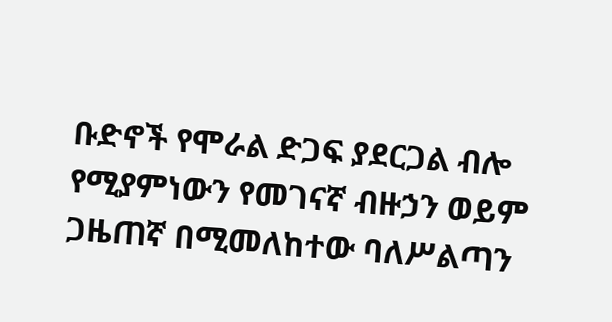ቡድኖች የሞራል ድጋፍ ያደርጋል ብሎ የሚያምነውን የመገናኛ ብዙኃን ወይም ጋዜጠኛ በሚመለከተው ባለሥልጣን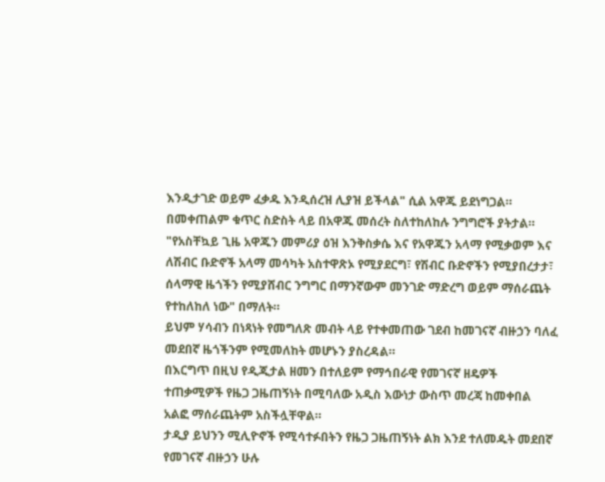እንዲታገድ ወይም ፈቃዱ እንዲሰረዝ ሊያዝ ይችላል" ሲል አዋጁ ይደነግጋል።
በመቀጠልም ቁጥር ስድስት ላይ በአዋጁ መሰረት ስለተከለከሉ ንግግሮች ያትታል።
"የአስቸኳይ ጊዜ አዋጁን መምሪያ ዕዝ እንቅስቃሴ እና የአዋጁን አላማ የሚቃወም እና ለሽብር ቡድኖች አላማ መሳካት አስተዋጽኦ የሚያደርግ፣ የሽብር ቡድኖችን የሚያበረታታ፣ ሰላማዊ ዜጎችን የሚያሸብር ንግግር በማንኛውም መንገድ ማድረግ ወይም ማሰራጨት የተከለከለ ነው" በማለት።
ይህም ሃሳብን በነጻነት የመግለጽ መብት ላይ የተቀመጠው ገደብ ከመገናኛ ብዙኃን ባለፈ መደበኛ ዜጎችንም የሚመለከት መሆኑን ያስረዳል።
በእርግጥ በዚህ የዲጂታል ዘመን በተለይም የማኅበራዊ የመገናኛ ዘዴዎች ተጠቃሚዎች የዜጋ ጋዜጠኝነት በሚባለው አዲስ እውነታ ውስጥ መረጃ ከመቀበል አልፎ ማሰራጨትም አስችሏቸዋል።
ታዲያ ይህንን ሚሊዮኖች የሚሳተፉበትን የዜጋ ጋዜጠኝነት ልክ እንደ ተለመዱት መደበኛ የመገናኛ ብዙኃን ሁሉ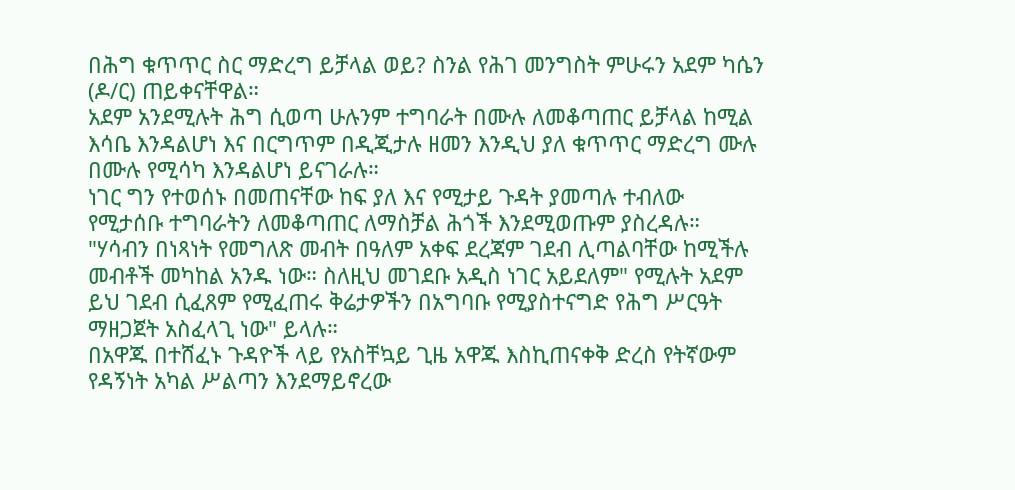በሕግ ቁጥጥር ስር ማድረግ ይቻላል ወይ? ስንል የሕገ መንግስት ምሁሩን አደም ካሴን (ዶ/ር) ጠይቀናቸዋል።
አደም አንደሚሉት ሕግ ሲወጣ ሁሉንም ተግባራት በሙሉ ለመቆጣጠር ይቻላል ከሚል እሳቤ እንዳልሆነ እና በርግጥም በዲጂታሉ ዘመን እንዲህ ያለ ቁጥጥር ማድረግ ሙሉ በሙሉ የሚሳካ እንዳልሆነ ይናገራሉ።
ነገር ግን የተወሰኑ በመጠናቸው ከፍ ያለ እና የሚታይ ጉዳት ያመጣሉ ተብለው የሚታሰቡ ተግባራትን ለመቆጣጠር ለማስቻል ሕጎች እንደሚወጡም ያስረዳሉ።
"ሃሳብን በነጻነት የመግለጽ መብት በዓለም አቀፍ ደረጃም ገደብ ሊጣልባቸው ከሚችሉ መብቶች መካከል አንዱ ነው። ስለዚህ መገደቡ አዲስ ነገር አይደለም" የሚሉት አደም ይህ ገደብ ሲፈጸም የሚፈጠሩ ቅሬታዎችን በአግባቡ የሚያስተናግድ የሕግ ሥርዓት ማዘጋጀት አስፈላጊ ነው" ይላሉ።
በአዋጁ በተሸፈኑ ጉዳዮች ላይ የአስቸኳይ ጊዜ አዋጁ እስኪጠናቀቅ ድረስ የትኛውም የዳኝነት አካል ሥልጣን እንደማይኖረው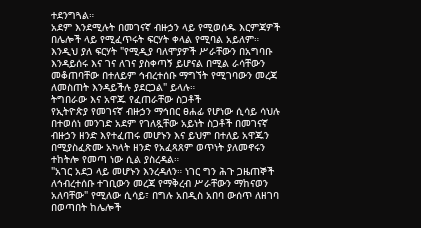ተደንግጓል።
አደም እንደሚሉት በመገናኛ ብዙኃን ላይ የሚወሰዱ እርምጃዎች በሌሎች ላይ የሚፈጥሩት ፍርሃት ቀላል የሚባል አይለም። እንዲህ ያለ ፍርሃት "የሚዲያ ባለሞያዎች ሥራቸውን በአግባቡ እንዳይሰሩ እና ገና ለገና ያስቀጣኝ ይሆናል በሚል ራሳቸውን መቆጠባቸው በተለይም ኅብረተሰቡ ማግኘት የሚገባውን መረጃ ለመስጠት እንዳይችሉ ያደርጋል" ይላሉ።
ትግበራው እና አዋጁ የፈጠራቸው ስጋቶች
የኢትዮጵያ የመገናኛ ብዙኃን ማኅበር ፀሐፊ የሆነው ሲሳይ ሳህሉ በተወሰነ መንገድ አደም የገለጿቸው አይነት ስጋቶች በመገናኛ ብዙኃን ዘንድ እየተፈጠሩ መሆኑን እና ይህም በተለይ አዋጁን በሚያስፈጽሙ አካላት ዘንድ የአፈጻጸም ወጥነት ያለመኖሩን ተከትሎ የመጣ ነው ሲል ያስረዳል።
"አገር አደጋ ላይ መሆኑን እንረዳለን። ነገር ግን ሕጉ ጋዜጠኞች ለኅብረተሰቡ ተገቢውን መረጃ የማቅረብ ሥራቸውን ማከናወን አለባቸው" የሚለው ሲሳይ፣ በግሉ አበዲስ አበባ ውሰጥ ለዘገባ በወጣበት ከሌሎች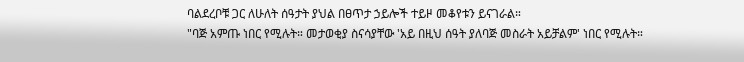ባልደረቦቹ ጋር ለሁለት ሰዓታት ያህል በፀጥታ ኃይሎች ተይዞ መቆየቱን ይናገራል።
"ባጅ አምጡ ነበር የሚሉት። መታወቂያ ስናሳያቸው 'አይ በዚህ ሰዓት ያለባጅ መስራት አይቻልም' ነበር የሚሉት።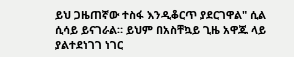ይህ ጋዜጠኛው ተስፋ እንዲቆርጥ ያደርገዋል" ሲል ሲሳይ ይናገራል። ይህም በአስቸኳይ ጊዜ አዋጁ ላይ ያልተደነገገ ነገር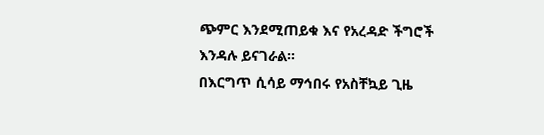ጭምር እንደሚጠይቁ እና የአረዳድ ችግሮች እንዳሉ ይናገራል።
በእርግጥ ሲሳይ ማኅበሩ የአስቸኳይ ጊዜ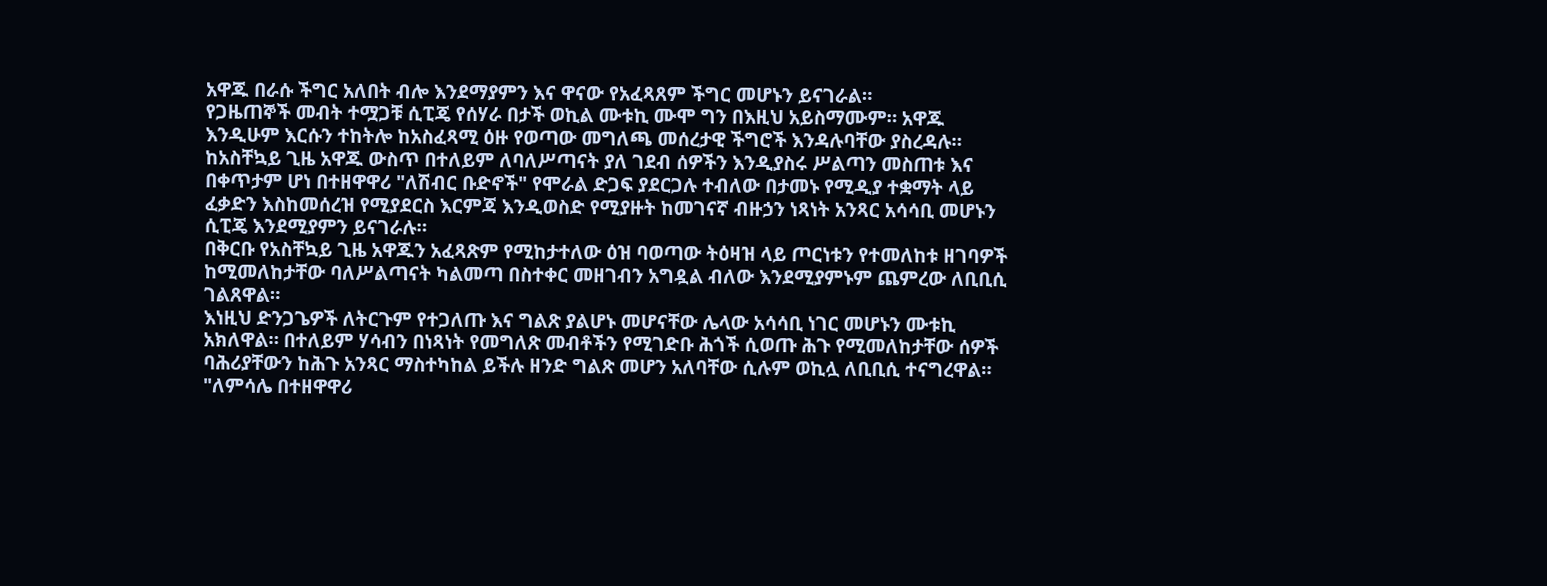አዋጁ በራሱ ችግር አለበት ብሎ እንደማያምን እና ዋናው የአፈጻጸም ችግር መሆኑን ይናገራል።
የጋዜጠኞች መብት ተሟጋቹ ሲፒጄ የሰሃራ በታች ወኪል ሙቱኪ ሙሞ ግን በእዚህ አይስማሙም። አዋጁ እንዲሁም እርሱን ተከትሎ ከአስፈጻሚ ዕዙ የወጣው መግለጫ መሰረታዊ ችግሮች እንዳሉባቸው ያስረዳሉ።
ከአስቸኳይ ጊዜ አዋጁ ውስጥ በተለይም ለባለሥጣናት ያለ ገደብ ሰዎችን እንዲያስሩ ሥልጣን መስጠቱ እና በቀጥታም ሆነ በተዘዋዋሪ "ለሽብር ቡድኖች" የሞራል ድጋፍ ያደርጋሉ ተብለው በታመኑ የሚዲያ ተቋማት ላይ ፈቃድን እስከመሰረዝ የሚያደርስ እርምጃ እንዲወስድ የሚያዙት ከመገናኛ ብዙኃን ነጻነት አንጻር አሳሳቢ መሆኑን ሲፒጄ እንደሚያምን ይናገራሉ።
በቅርቡ የአስቸኳይ ጊዜ አዋጁን አፈጻጽም የሚከታተለው ዕዝ ባወጣው ትዕዛዝ ላይ ጦርነቱን የተመለከቱ ዘገባዎች ከሚመለከታቸው ባለሥልጣናት ካልመጣ በስተቀር መዘገብን አግዷል ብለው እንደሚያምኑም ጨምረው ለቢቢሲ ገልጸዋል።
እነዚህ ድንጋጌዎች ለትርጉም የተጋለጡ እና ግልጽ ያልሆኑ መሆናቸው ሌላው አሳሳቢ ነገር መሆኑን ሙቱኪ አክለዋል። በተለይም ሃሳብን በነጻነት የመግለጽ መብቶችን የሚገድቡ ሕጎች ሲወጡ ሕጉ የሚመለከታቸው ሰዎች ባሕሪያቸውን ከሕጉ አንጻር ማስተካከል ይችሉ ዘንድ ግልጽ መሆን አለባቸው ሲሉም ወኪሏ ለቢቢሲ ተናግረዋል።
"ለምሳሌ በተዘዋዋሪ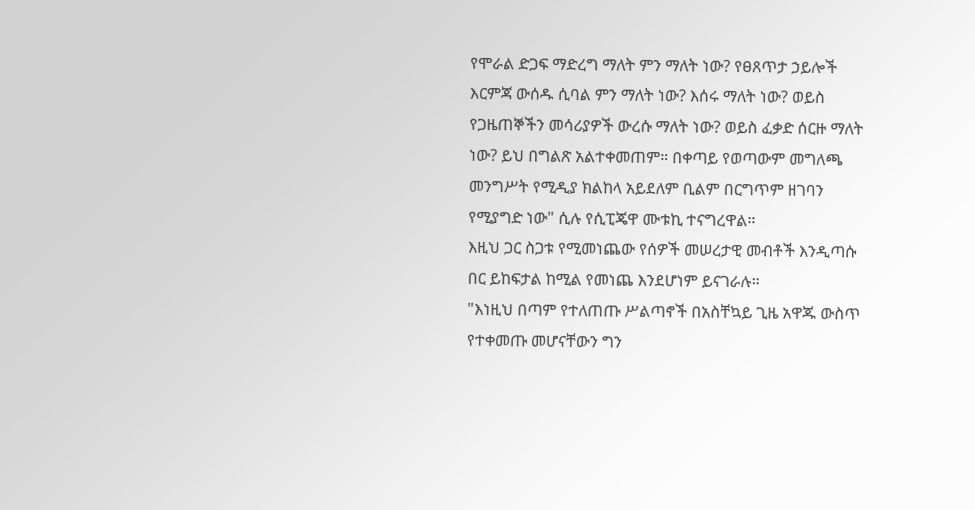የሞራል ድጋፍ ማድረግ ማለት ምን ማለት ነው? የፀጸጥታ ኃይሎች እርምጃ ውሰዱ ሲባል ምን ማለት ነው? እሰሩ ማለት ነው? ወይስ የጋዜጠኞችን መሳሪያዎች ውረሱ ማለት ነው? ወይስ ፈቃድ ሰርዙ ማለት ነው? ይህ በግልጽ አልተቀመጠም። በቀጣይ የወጣውም መግለጫ መንግሥት የሚዲያ ክልከላ አይደለም ቢልም በርግጥም ዘገባን የሚያግድ ነው" ሲሉ የሲፒጄዋ ሙቱኪ ተናግረዋል።
እዚህ ጋር ስጋቱ የሚመነጨው የሰዎች መሠረታዊ መብቶች እንዲጣሱ በር ይከፍታል ከሚል የመነጨ እንደሆነም ይናገራሉ።
"እነዚህ በጣም የተለጠጡ ሥልጣኖች በአስቸኳይ ጊዜ አዋጁ ውስጥ የተቀመጡ መሆናቸውን ግን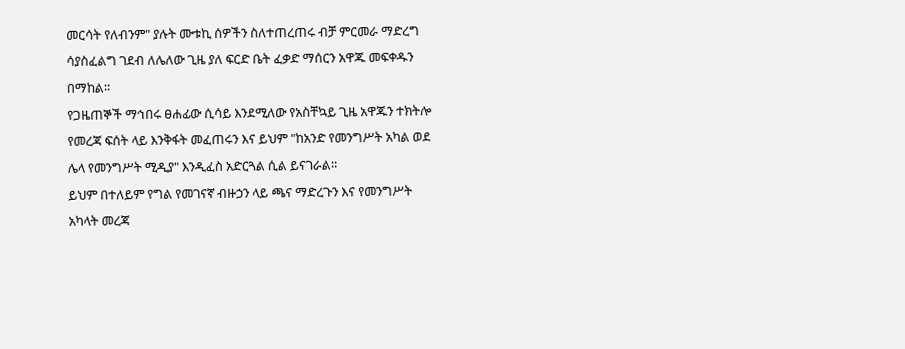መርሳት የለብንም" ያሉት ሙቱኪ ሰዎችን ስለተጠረጠሩ ብቻ ምርመራ ማድረግ ሳያስፈልግ ገደብ ለሌለው ጊዜ ያለ ፍርድ ቤት ፈቃድ ማሰርን አዋጁ መፍቀዱን በማከል።
የጋዜጠኞች ማኅበሩ ፀሐፊው ሲሳይ እንደሚለው የአስቸኳይ ጊዜ አዋጁን ተክትሎ የመረጃ ፍሰት ላይ እንቅፋት መፈጠሩን እና ይህም "ከአንድ የመንግሥት አካል ወደ ሌላ የመንግሥት ሚዲያ" እንዲፈስ አድርጓል ሲል ይናገራል።
ይህም በተለይም የግል የመገናኛ ብዙኃን ላይ ጫና ማድረጉን እና የመንግሥት አካላት መረጃ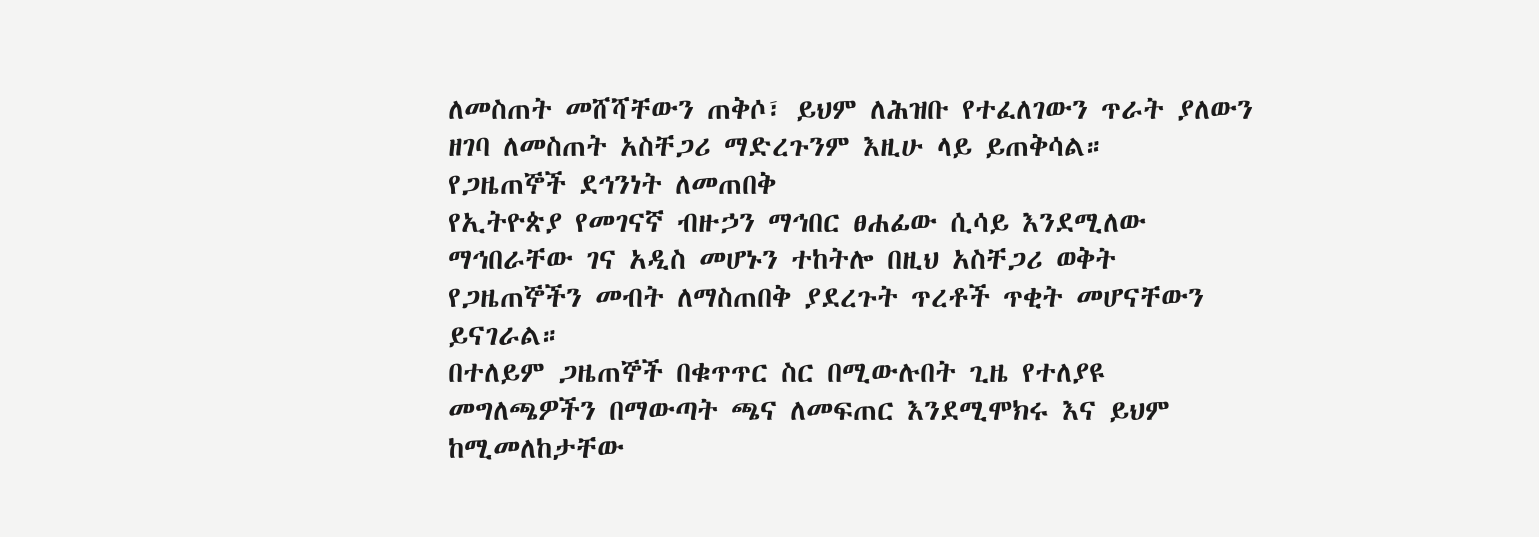ለመስጠት መሸሻቸውን ጠቅሶ፣ ይህም ለሕዝቡ የተፈለገውን ጥራት ያለውን ዘገባ ለመስጠት አስቸጋሪ ማድረጉንም እዚሁ ላይ ይጠቅሳል።
የጋዜጠኞች ደኅንነት ለመጠበቅ
የኢትዮጵያ የመገናኛ ብዙኃን ማኅበር ፀሐፊው ሲሳይ እንደሚለው ማኅበራቸው ገና አዲስ መሆኑን ተከትሎ በዚህ አስቸጋሪ ወቅት የጋዜጠኞችን መብት ለማስጠበቅ ያደረጉት ጥረቶች ጥቂት መሆናቸውን ይናገራል።
በተለይም ጋዜጠኞች በቁጥጥር ስር በሚውሉበት ጊዜ የተለያዩ መግለጫዎችን በማውጣት ጫና ለመፍጠር እንደሚሞክሩ እና ይህም ከሚመለከታቸው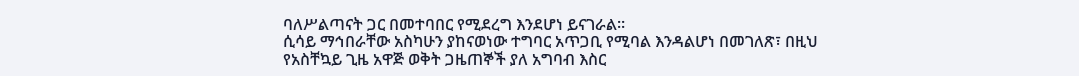ባለሥልጣናት ጋር በመተባበር የሚደረግ እንደሆነ ይናገራል።
ሲሳይ ማኅበራቸው አስካሁን ያከናወነው ተግባር አጥጋቢ የሚባል እንዳልሆነ በመገለጽ፣ በዚህ የአስቸኳይ ጊዜ አዋጅ ወቅት ጋዜጠኞች ያለ አግባብ እስር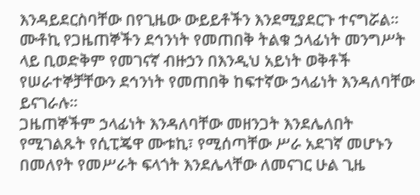እንዳይደርስባቸው በየጊዜው ውይይቶችን እንደሚያደርጉ ተናግሯል።
ሙቶኪ የጋዜጠኞችን ደኅንነት የመጠበቅ ትልቁ ኃላፊነት መንግሥት ላይ ቢወድቅም የመገናኛ ብዙኃን በእንዲህ አይነት ወቅቶች የሠራተኞቻቸውን ደኅንነት የመጠበቅ ከፍተኛው ኃላፊነት እንዳለባቸው ይናገራሉ።
ጋዜጠኞችም ኃላፊነት እንዳለባቸው መዘንጋት እንደሌለበት የሚገልጹት የሲፒጄዋ ሙቱኪ፣ የሚሰጣቸው ሥራ አደገኛ መሆኑን በመለየት የመሥራት ፍላጎት እንደሌላቸው ለመናገር ሁል ጊዜ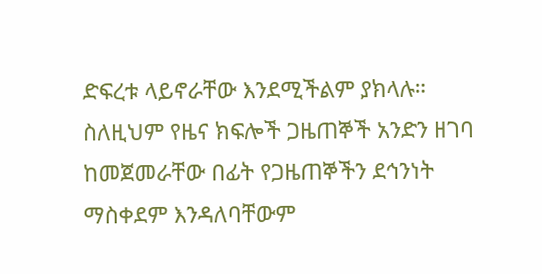ድፍረቱ ላይኖራቸው እንደሚችልም ያክላሉ።
ስለዚህም የዜና ክፍሎች ጋዜጠኞች አንድን ዘገባ ከመጀመራቸው በፊት የጋዜጠኞችን ደኅንነት ማስቀደም እንዳለባቸውም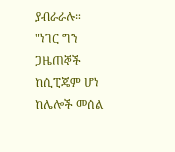ያብራራሉ።
"ነገር ግን ጋዜጠኞች ከሲፒጄም ሆነ ከሌሎች መሰል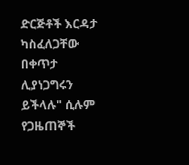ድርጅቶች እርዳታ ካስፈለጋቸው በቀጥታ ሊያነጋግሩን ይችላሉ" ሲሉም የጋዜጠኞች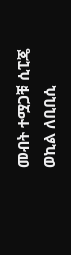መብት ተሟጋቹ ሲፒጄ ወኪል ለቢቢሲ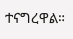ተናግረዋል።